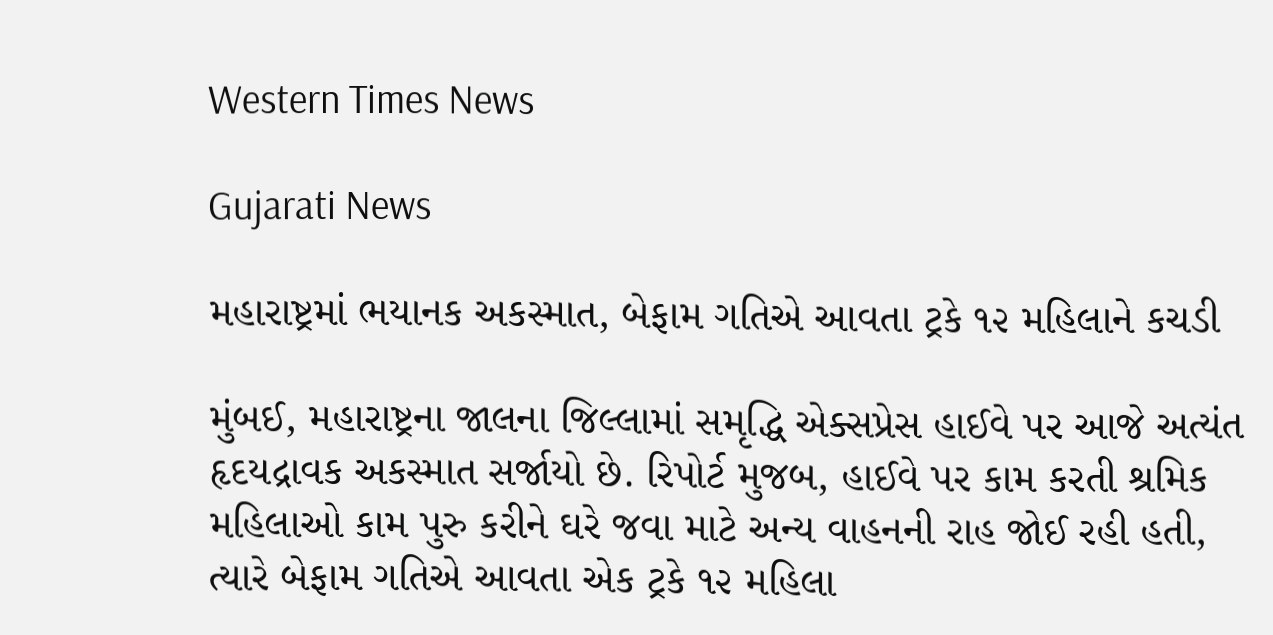Western Times News

Gujarati News

મહારાષ્ટ્રમાં ભયાનક અકસ્માત, બેફામ ગતિએ આવતા ટ્રકે ૧૨ મહિલાને કચડી

મુંબઈ, મહારાષ્ટ્રના જાલના જિલ્લામાં સમૃદ્ધિ એક્સપ્રેસ હાઈવે પર આજે અત્યંત હૃદયદ્રાવક અકસ્માત સર્જાયો છે. રિપોર્ટ મુજબ, હાઈવે પર કામ કરતી શ્રમિક મહિલાઓ કામ પુરુ કરીને ઘરે જવા માટે અન્ય વાહનની રાહ જોઈ રહી હતી, ત્યારે બેફામ ગતિએ આવતા એક ટ્રકે ૧૨ મહિલા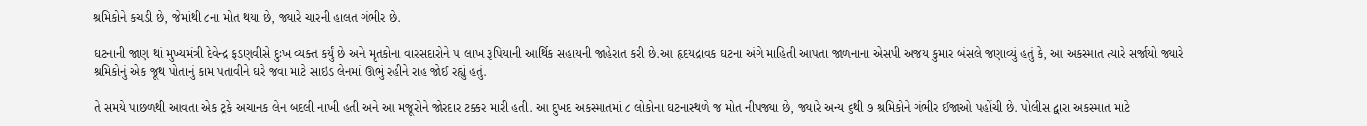શ્રમિકોને કચડી છે, જેમાંથી ૮ના મોત થયા છે, જ્યારે ચારની હાલત ગંભીર છે.

ઘટનાની જાણ થાં મુખ્યમંત્રી દેવેન્દ્ર ફડણવીસે દુઃખ વ્યક્ત કર્યું છે અને મૃતકોના વારસદારોને ૫ લાખ રૂપિયાની આર્થિક સહાયની જાહેરાત કરી છે.આ હૃદયદ્રાવક ઘટના અંગે માહિતી આપતા જાળનાના એસપી અજય કુમાર બંસલે જણાવ્યું હતું કે, આ અકસ્માત ત્યારે સર્જાયો જ્યારે શ્રમિકોનું એક જૂથ પોતાનું કામ પતાવીને ઘરે જવા માટે સાઇડ લેનમાં ઊભું રહીને રાહ જોઈ રહ્યું હતું.

તે સમયે પાછળથી આવતા એક ટ્રકે અચાનક લેન બદલી નાખી હતી અને આ મજૂરોને જોરદાર ટક્કર મારી હતી. આ દુખદ અકસ્માતમાં ૮ લોકોના ઘટનાસ્થળે જ મોત નીપજ્યા છે, જ્યારે અન્ય ૬થી ૭ શ્રમિકોને ગંભીર ઈજાઓ પહોંચી છે. પોલીસ દ્વારા અકસ્માત માટે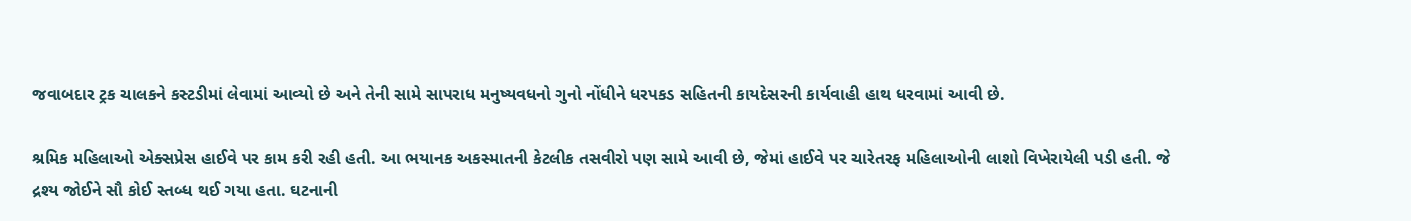જવાબદાર ટ્રક ચાલકને કસ્ટડીમાં લેવામાં આવ્યો છે અને તેની સામે સાપરાધ મનુષ્યવધનો ગુનો નોંધીને ધરપકડ સહિતની કાયદેસરની કાર્યવાહી હાથ ધરવામાં આવી છે.

શ્રમિક મહિલાઓ એક્સપ્રેસ હાઈવે પર કામ કરી રહી હતી. આ ભયાનક અકસ્માતની કેટલીક તસવીરો પણ સામે આવી છે, જેમાં હાઈવે પર ચારેતરફ મહિલાઓની લાશો વિખેરાયેલી પડી હતી. જે દ્રશ્ય જોઈને સૌ કોઈ સ્તબ્ધ થઈ ગયા હતા. ઘટનાની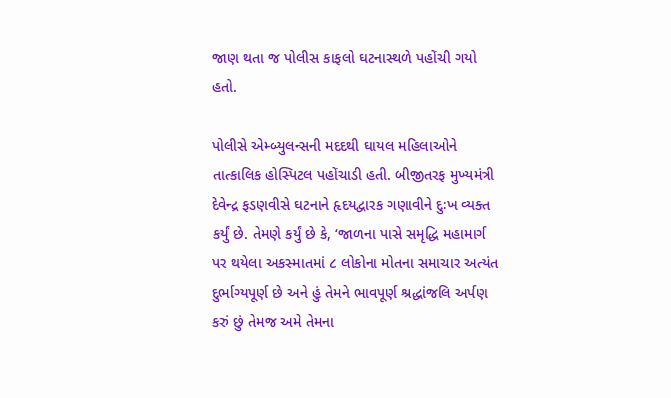જાણ થતા જ પોલીસ કાફલો ઘટનાસ્થળે પહોંચી ગયો હતો.

પોલીસે એમ્બ્યુલન્સની મદદથી ઘાયલ મહિલાઓને તાત્કાલિક હોસ્પિટલ પહોંચાડી હતી. બીજીતરફ મુખ્યમંત્રી દેવેન્દ્ર ફડણવીસે ઘટનાને હૃદયદ્વારક ગણાવીને દુઃખ વ્યક્ત કર્યું છે. તેમણે કર્યું છે કે, ‘જાળના પાસે સમૃદ્ધિ મહામાર્ગ પર થયેલા અકસ્માતમાં ૮ લોકોના મોતના સમાચાર અત્યંત દુર્ભાગ્યપૂર્ણ છે અને હું તેમને ભાવપૂર્ણ શ્રદ્ધાંજલિ અર્પણ કરું છું તેમજ અમે તેમના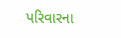પરિવારના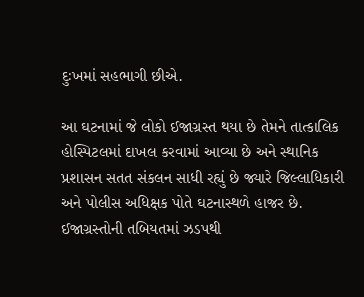દુઃખમાં સહભાગી છીએ.

આ ઘટનામાં જે લોકો ઈજાગ્રસ્ત થયા છે તેમને તાત્કાલિક હોસ્પિટલમાં દાખલ કરવામાં આવ્યા છે અને સ્થાનિક પ્રશાસન સતત સંકલન સાધી રહ્યું છે જ્યારે જિલ્લાધિકારી અને પોલીસ અધિક્ષક પોતે ઘટનાસ્થળે હાજર છે. ઈજાગ્રસ્તોની તબિયતમાં ઝડપથી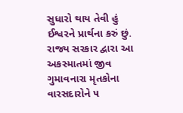સુધારો થાય તેવી હું ઈશ્વરને પ્રાર્થના કરું છું. રાજ્ય સરકાર દ્વારા આ અકસ્માતમાં જીવ ગુમાવનારા મૃતકોના વારસદારોને ૫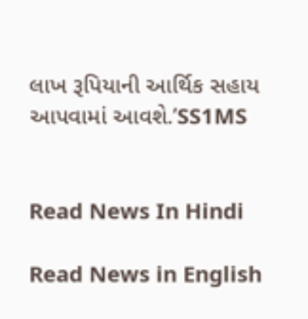લાખ રૂપિયાની આર્થિક સહાય આપવામાં આવશે.’SS1MS


Read News In Hindi

Read News in English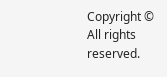Copyright © All rights reserved.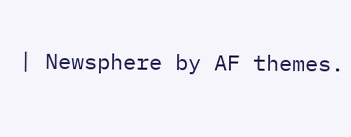| Newsphere by AF themes.